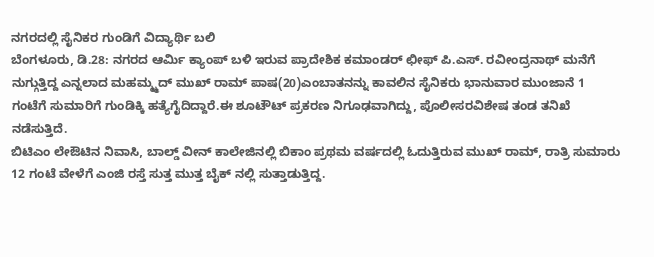ನಗರದಲ್ಲಿ ಸೈನಿಕರ ಗುಂಡಿಗೆ ವಿದ್ಯಾರ್ಥಿ ಬಲಿ
ಬೆಂಗಳೂರು, ಡಿ.28: ನಗರದ ಆರ್ಮಿ ಕ್ಯಾಂಪ್ ಬಳಿ ಇರುವ ಪ್ರಾದೇಶಿಕ ಕಮಾಂಡರ್ ಛೀಫ್ ಪಿ.ಎಸ್. ರವೀಂದ್ರನಾಥ್ ಮನೆಗೆ ನುಗ್ಗುತ್ತಿದ್ದ ಎನ್ನಲಾದ ಮಹಮ್ಮ್ಮದ್ ಮುಖ್ ರಾಮ್ ಪಾಷ(20)ಎಂಬಾತನನ್ನು ಕಾವಲಿನ ಸೈನಿಕರು ಭಾನುವಾರ ಮುಂಜಾನೆ 1 ಗಂಟೆಗೆ ಸುಮಾರಿಗೆ ಗುಂಡಿಕ್ಕಿ ಹತ್ಯೆಗೈದಿದ್ದಾರೆ.ಈ ಶೂಟೌಟ್ ಪ್ರಕರಣ ನಿಗೂಢವಾಗಿದ್ದು, ಪೊಲೀಸರವಿಶೇಷ ತಂಡ ತನಿಖೆ ನಡೆಸುತ್ತಿದೆ.
ಬಿಟಿಎಂ ಲೇಔಟಿನ ನಿವಾಸಿ, ಬಾಲ್ಡ್ ವೀನ್ ಕಾಲೇಜಿನಲ್ಲಿ ಬಿಕಾಂ ಪ್ರಥಮ ವರ್ಷದಲ್ಲಿ ಓದುತ್ತಿರುವ ಮುಖ್ ರಾಮ್, ರಾತ್ರಿ ಸುಮಾರು 12 ಗಂಟೆ ವೇಳೆಗೆ ಎಂಜಿ ರಸ್ತೆ ಸುತ್ತ ಮುತ್ತ ಬೈಕ್ ನಲ್ಲಿ ಸುತ್ತಾಡುತ್ತಿದ್ದ.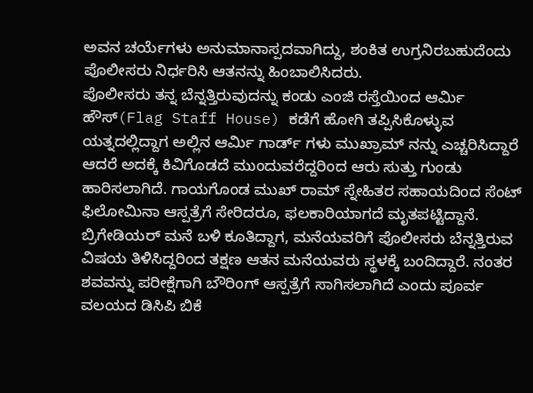ಅವನ ಚರ್ಯೆಗಳು ಅನುಮಾನಾಸ್ಪದವಾಗಿದ್ದು, ಶಂಕಿತ ಉಗ್ರನಿರಬಹುದೆಂದು ಪೊಲೀಸರು ನಿರ್ಧರಿಸಿ ಆತನನ್ನು ಹಿಂಬಾಲಿಸಿದರು.
ಪೊಲೀಸರು ತನ್ನ ಬೆನ್ನತ್ತಿರುವುದನ್ನು ಕಂಡು ಎಂಜಿ ರಸ್ತೆಯಿಂದ ಆರ್ಮಿ ಹೌಸ್(Flag Staff House) ಕಡೆಗೆ ಹೋಗಿ ತಪ್ಪಿಸಿಕೊಳ್ಳುವ ಯತ್ನದಲ್ಲಿದ್ದಾಗ ಅಲ್ಲಿನ ಆರ್ಮಿ ಗಾರ್ಡ್ ಗಳು ಮುಖ್ರಾಮ್ ನನ್ನು ಎಚ್ಚರಿಸಿದ್ದಾರೆ ಆದರೆ ಅದಕ್ಕೆ ಕಿವಿಗೊಡದೆ ಮುಂದುವರೆದ್ದರಿಂದ ಆರು ಸುತ್ತು ಗುಂಡು ಹಾರಿಸಲಾಗಿದೆ. ಗಾಯಗೊಂಡ ಮುಖ್ ರಾಮ್ ಸ್ನೇಹಿತರ ಸಹಾಯದಿಂದ ಸೆಂಟ್ ಫಿಲೋಮಿನಾ ಆಸ್ಪತ್ರೆಗೆ ಸೇರಿದರೂ, ಫಲಕಾರಿಯಾಗದೆ ಮೃತಪಟ್ಟಿದ್ದಾನೆ.
ಬ್ರಿಗೇಡಿಯರ್ ಮನೆ ಬಳಿ ಕೂತಿದ್ದಾಗ, ಮನೆಯವರಿಗೆ ಪೊಲೀಸರು ಬೆನ್ನತ್ತಿರುವ ವಿಷಯ ತಿಳಿಸಿದ್ದರಿಂದ ತಕ್ಷಣ ಆತನ ಮನೆಯವರು ಸ್ಥಳಕ್ಕೆ ಬಂದಿದ್ದಾರೆ. ನಂತರ ಶವವನ್ನು ಪರೀಕ್ಷೆಗಾಗಿ ಬೌರಿಂಗ್ ಆಸ್ಪತ್ರೆಗೆ ಸಾಗಿಸಲಾಗಿದೆ ಎಂದು ಪೂರ್ವ ವಲಯದ ಡಿಸಿಪಿ ಬಿಕೆ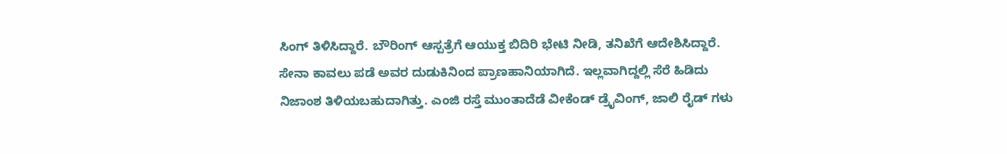ಸಿಂಗ್ ತಿಳಿಸಿದ್ದಾರೆ. ಬೌರಿಂಗ್ ಆಸ್ಪತ್ರೆಗೆ ಆಯುಕ್ತ ಬಿದಿರಿ ಭೇಟಿ ನೀಡಿ, ತನಿಖೆಗೆ ಆದೇಶಿಸಿದ್ದಾರೆ. ಸೇನಾ ಕಾವಲು ಪಡೆ ಅವರ ದುಡುಕಿನಿಂದ ಪ್ರಾಣಹಾನಿಯಾಗಿದೆ. ಇಲ್ಲವಾಗಿದ್ದಲ್ಲಿ ಸೆರೆ ಹಿಡಿದು ನಿಜಾಂಶ ತಿಳಿಯಬಹುದಾಗಿತ್ತು. ಎಂಜಿ ರಸ್ತೆ ಮುಂತಾದೆಡೆ ವೀಕೆಂಡ್ ಡ್ರೈವಿಂಗ್, ಜಾಲಿ ರೈಡ್ ಗಳು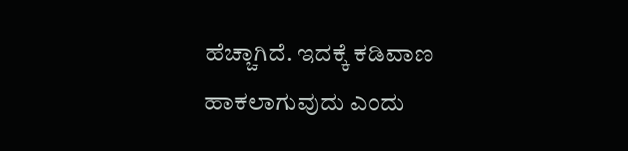ಹೆಚ್ಚಾಗಿದೆ. ಇದಕ್ಕೆ ಕಡಿವಾಣ ಹಾಕಲಾಗುವುದು ಎಂದು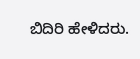ಬಿದಿರಿ ಹೇಳಿದರು.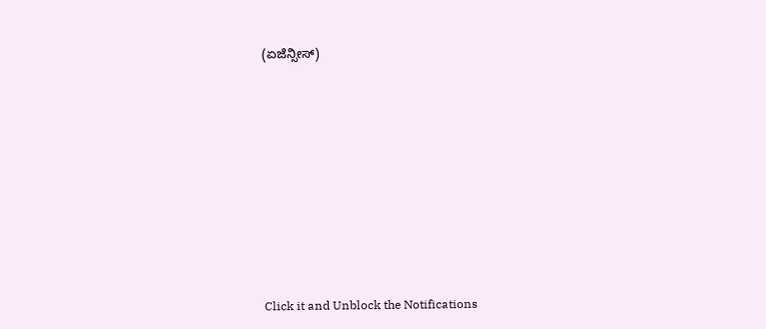(ಏಜೆನ್ಸೀಸ್)












Click it and Unblock the Notifications